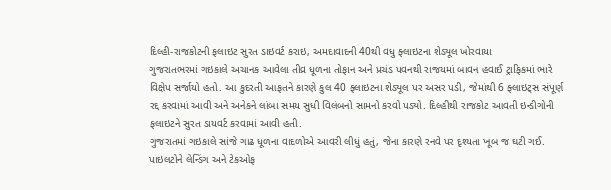દિલ્હી-રાજકોટની ફલાઇટ સુરત ડાઇવર્ટ કરાઇ, અમદાવાદની 40થી વધુ ફ્લાઇટના શેડ્યૂલ ખોરવાયા
ગુજરાતભરમાં ગઇકાલે અચાનક આવેલા તીવ્ર ધૂળના તોફાન અને પ્રચંડ પવનથી રાજયમાં બાવન હવાઈ ટ્રાફિકમાં ભારે વિક્ષેપ સર્જાયો હતો. આ કુદરતી આફતને કારણે કુલ 40 ફ્લાઇટના શેડ્યૂલ પર અસર પડી, જેમાંથી 6 ફ્લાઇટ્સ સંપૂર્ણ રદ્દ કરવામાં આવી અને અનેકને લાંબા સમય સુધી વિલંબનો સામનો કરવો પડ્યો. દિલ્હીથી રાજકોટ આવતી ઇન્ડીગોની ફલાઇટને સુરત ડાયવર્ટ કરવામાં આવી હતી.
ગુજરાતમાં ગઇકાલે સાંજે ગાઢ ધૂળના વાદળોએ આવરી લીધું હતું, જેના કારણે રનવે પર દૃશ્યતા ખૂબ જ ઘટી ગઈ. પાઇલટોને લેન્ડિંગ અને ટેકઓફ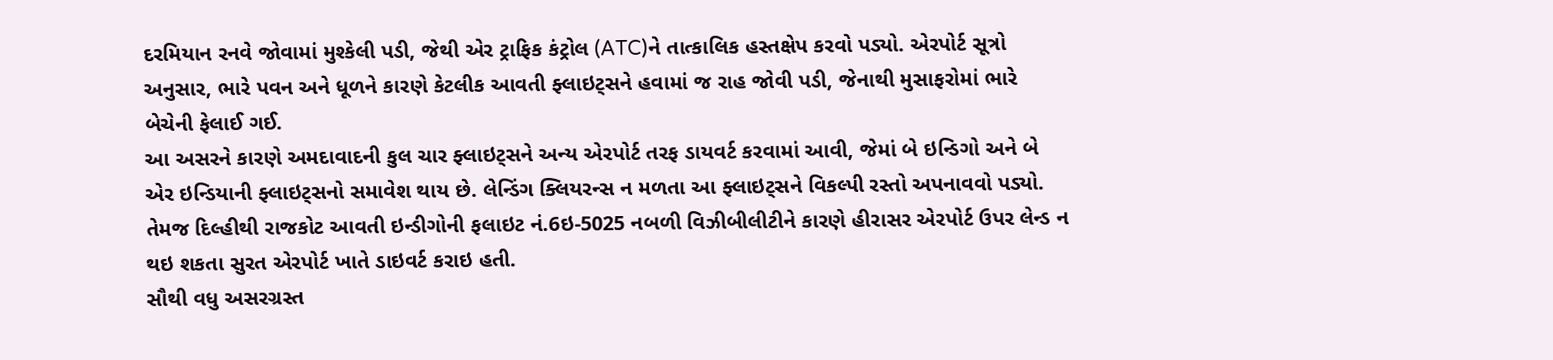દરમિયાન રનવે જોવામાં મુશ્કેલી પડી, જેથી એર ટ્રાફિક કંટ્રોલ (ATC)ને તાત્કાલિક હસ્તક્ષેપ કરવો પડ્યો. એરપોર્ટ સૂત્રો અનુસાર, ભારે પવન અને ધૂળને કારણે કેટલીક આવતી ફ્લાઇટ્સને હવામાં જ રાહ જોવી પડી, જેનાથી મુસાફરોમાં ભારે બેચેની ફેલાઈ ગઈ.
આ અસરને કારણે અમદાવાદની કુલ ચાર ફ્લાઇટ્સને અન્ય એરપોર્ટ તરફ ડાયવર્ટ કરવામાં આવી, જેમાં બે ઇન્ડિગો અને બે એર ઇન્ડિયાની ફ્લાઇટ્સનો સમાવેશ થાય છે. લેન્ડિંગ ક્લિયરન્સ ન મળતા આ ફ્લાઇટ્સને વિકલ્પી રસ્તો અપનાવવો પડ્યો. તેમજ દિલ્હીથી રાજકોટ આવતી ઇન્ડીગોની ફલાઇટ નં.6ઇ-5025 નબળી વિઝીબીલીટીને કારણે હીરાસર એરપોર્ટ ઉપર લેન્ડ ન થઇ શકતા સુરત એરપોર્ટ ખાતે ડાઇવર્ટ કરાઇ હતી.
સૌથી વધુ અસરગ્રસ્ત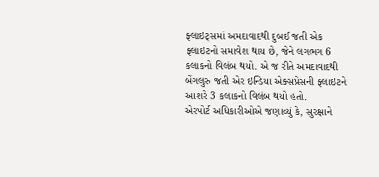ફ્લાઇટ્સમાં અમદાવાદથી દુબઈ જતી એક ફ્લાઇટનો સમાવેશ થાય છે, જેને લગભગ 6 કલાકનો વિલંબ થયો. એ જ રીતે અમદાવાદથી બેંગલુરુ જતી એર ઇન્ડિયા એક્સપ્રેસની ફ્લાઇટને આશરે 3 કલાકનો વિલંબ થયો હતો.
એરપોર્ટ અધિકારીઓએ જણાવ્યું કે, સુરક્ષાને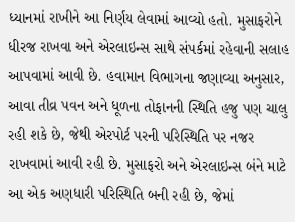ધ્યાનમાં રાખીને આ નિર્ણય લેવામાં આવ્યો હતો. મુસાફરોને ધીરજ રાખવા અને એરલાઇન્સ સાથે સંપર્કમાં રહેવાની સલાહ આપવામાં આવી છે. હવામાન વિભાગના જણાવ્યા અનુસાર, આવા તીવ્ર પવન અને ધૂળના તોફાનની સ્થિતિ હજુ પણ ચાલુ રહી શકે છે, જેથી એરપોર્ટ પરની પરિસ્થિતિ પર નજર રાખવામાં આવી રહી છે. મુસાફરો અને એરલાઇન્સ બંને માટે આ એક અણધારી પરિસ્થિતિ બની રહી છે, જેમાં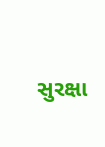સુરક્ષા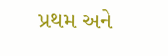પ્રથમ અને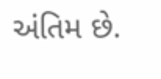અંતિમ છે.